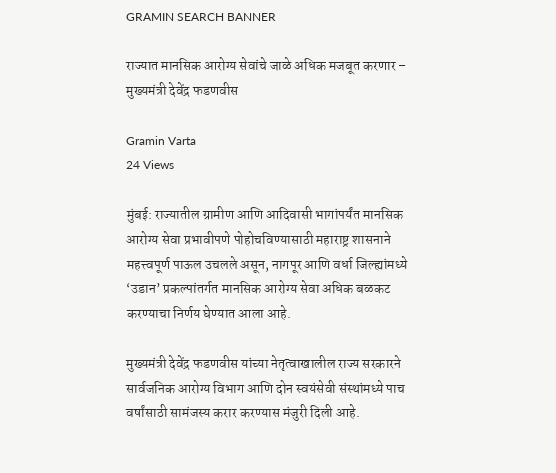GRAMIN SEARCH BANNER

राज्यात मानसिक आरोग्य सेवांचे जाळे अधिक मजबूत करणार – मुख्यमंत्री देवेंद्र फडणवीस

Gramin Varta
24 Views

मुंबई: राज्यातील ग्रामीण आणि आदिवासी भागांपर्यंत मानसिक आरोग्य सेवा प्रभावीपणे पोहोचविण्यासाठी महाराष्ट्र शासनाने महत्त्वपूर्ण पाऊल उचलले असून, नागपूर आणि वर्धा जिल्ह्यांमध्ये ‘उडान’ प्रकल्पांतर्गत मानसिक आरोग्य सेवा अधिक बळकट करण्याचा निर्णय घेण्यात आला आहे.

मुख्यमंत्री देवेंद्र फडणवीस यांच्या नेतृत्वाखालील राज्य सरकारने सार्वजनिक आरोग्य विभाग आणि दोन स्वयंसेवी संस्थांमध्ये पाच वर्षांसाठी सामंजस्य करार करण्यास मंजुरी दिली आहे.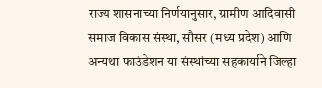राज्य शासनाच्या निर्णयानुसार, ग्रामीण आदिवासी समाज विकास संस्था, सौसर (मध्य प्रदेश) आणि अन्यथा फाउंडेशन या संस्थांच्या सहकार्याने जिल्हा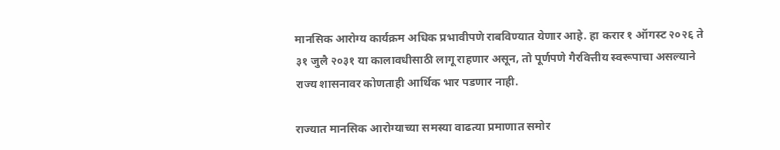मानसिक आरोग्य कार्यक्रम अधिक प्रभावीपणे राबविण्यात येणार आहे. हा करार १ ऑगस्ट २०२६ ते ३१ जुलै २०३१ या कालावधीसाठी लागू राहणार असून, तो पूर्णपणे गैरवित्तीय स्वरूपाचा असल्याने राज्य शासनावर कोणताही आर्थिक भार पडणार नाही.

राज्यात मानसिक आरोग्याच्या समस्या वाढत्या प्रमाणात समोर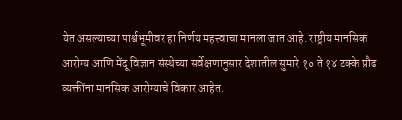येत असल्याच्या पार्श्वभूमीवर हा निर्णय महत्त्वाचा मानला जात आहे. राष्ट्रीय मानसिक आरोग्य आणि मेंदू विज्ञान संस्थेच्या सर्वेक्षणानुसार देशातील सुमारे १० ते १४ टक्के प्रौढ व्यक्तींना मानसिक आरोग्याचे विकार आहेत.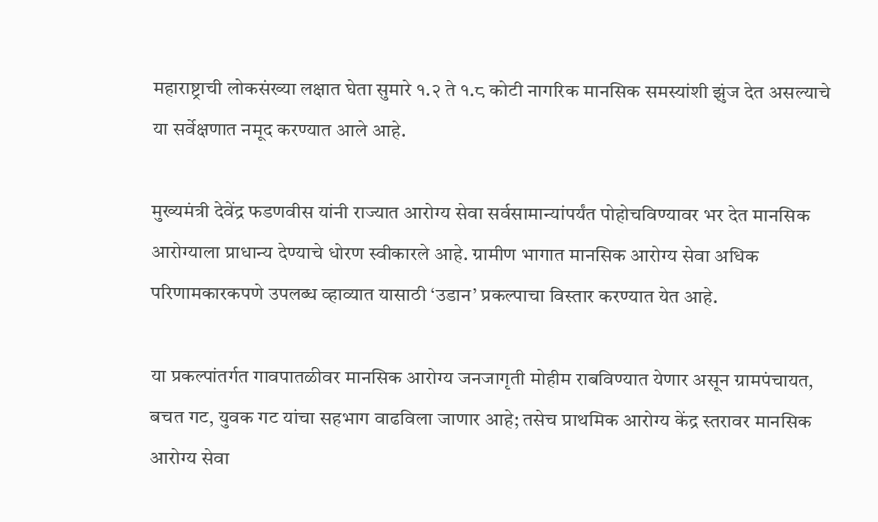महाराष्ट्राची लोकसंख्या लक्षात घेता सुमारे १.२ ते १.८ कोटी नागरिक मानसिक समस्यांशी झुंज देत असल्याचे या सर्वेक्षणात नमूद करण्यात आले आहे.

मुख्यमंत्री देवेंद्र फडणवीस यांनी राज्यात आरोग्य सेवा सर्वसामान्यांपर्यंत पोहोचविण्यावर भर देत मानसिक आरोग्याला प्राधान्य देण्याचे धोरण स्वीकारले आहे. ग्रामीण भागात मानसिक आरोग्य सेवा अधिक परिणामकारकपणे उपलब्ध व्हाव्यात यासाठी ‘उडान’ प्रकल्पाचा विस्तार करण्यात येत आहे.

या प्रकल्पांतर्गत गावपातळीवर मानसिक आरोग्य जनजागृती मोहीम राबविण्यात येणार असून ग्रामपंचायत, बचत गट, युवक गट यांचा सहभाग वाढविला जाणार आहे; तसेच प्राथमिक आरोग्य केंद्र स्तरावर मानसिक आरोग्य सेवा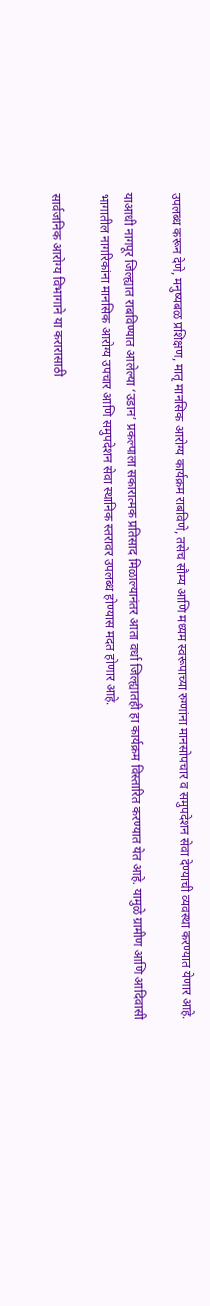उपलब्ध करून देणे, मनुष्यबळ प्रशिक्षण, मातृ मानसिक आरोग्य कार्यक्रम राबविणे, तसेच सौम्य आणि मध्यम स्वरूपाच्या रुग्णांना मानसोपचार व समुपदेशन सेवा देण्याची व्यवस्था करण्यात येणार आहे.

याआधी नागपूर जिल्ह्यात राबविण्यात आलेल्या ‘उडान’ प्रकल्पाला सकारात्मक प्रतिसाद मिळाल्यानंतर आता वर्धा जिल्ह्यातही हा कार्यक्रम विस्तारित करण्यात येत आहे. यामुळे ग्रामीण आणि आदिवासी भागातील नागरिकांना मानसिक आरोग्य उपचार आणि समुपदेशन सेवा स्थानिक स्तरावर उपलब्ध होण्यास मदत होणार आहे.

सार्वजनिक आरोग्य विभागाने या करारासाठी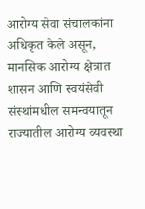आरोग्य सेवा संचालकांना अधिकृत केले असून, मानसिक आरोग्य क्षेत्रात शासन आणि स्वयंसेवी संस्थांमधील समन्वयातून राज्यातील आरोग्य व्यवस्था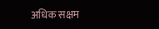अधिक सक्षम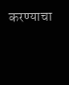करण्याचा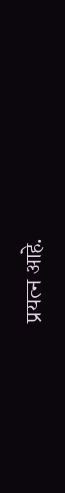प्रयत्न आहे.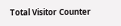Total Visitor Counter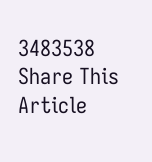3483538
Share This Article